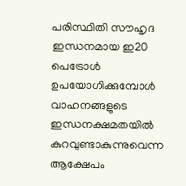പരിസ്ഥിതി സൗഹൃദ ഇന്ധനമായ ഇ20 പെട്രോൾ ഉപയോഗിക്കുമ്പോൾ വാഹനങ്ങളുടെ ഇന്ധനക്ഷമതയിൽ കുറവുണ്ടാകുന്നുവെന്ന ആക്ഷേപം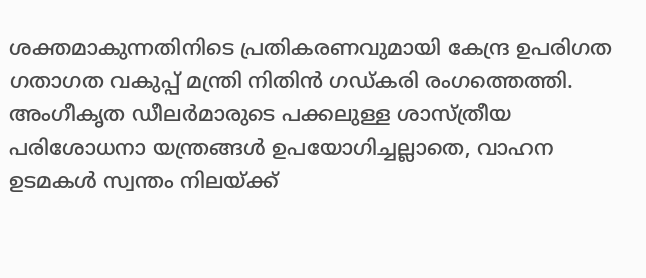ശക്തമാകുന്നതിനിടെ പ്രതികരണവുമായി കേന്ദ്ര ഉപരിഗത ഗതാഗത വകുപ്പ് മന്ത്രി നിതിൻ ഗഡ്കരി രംഗത്തെത്തി. അംഗീകൃത ഡീലർമാരുടെ പക്കലുള്ള ശാസ്ത്രീയ പരിശോധനാ യന്ത്രങ്ങൾ ഉപയോഗിച്ചല്ലാതെ, വാഹന ഉടമകൾ സ്വന്തം നിലയ്ക്ക്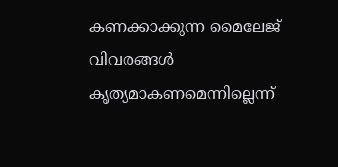കണക്കാക്കുന്ന മൈലേജ് വിവരങ്ങൾ കൃത്യമാകണമെന്നില്ലെന്ന്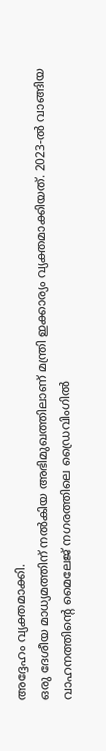അദ്ദേഹം വ്യക്തമാക്കി.
ഒരു ദേശീയ മാധ്യമത്തിന് നൽകിയ അഭിമുഖത്തിലാണ് മന്ത്രി ഇക്കാര്യം വ്യക്തമാക്കിയത്. 2023-ൽ വാങ്ങിയ വാഹനത്തിന്റെ മൈലേജ് നഗരത്തിലെ ഡ്രൈവിംഗിൽ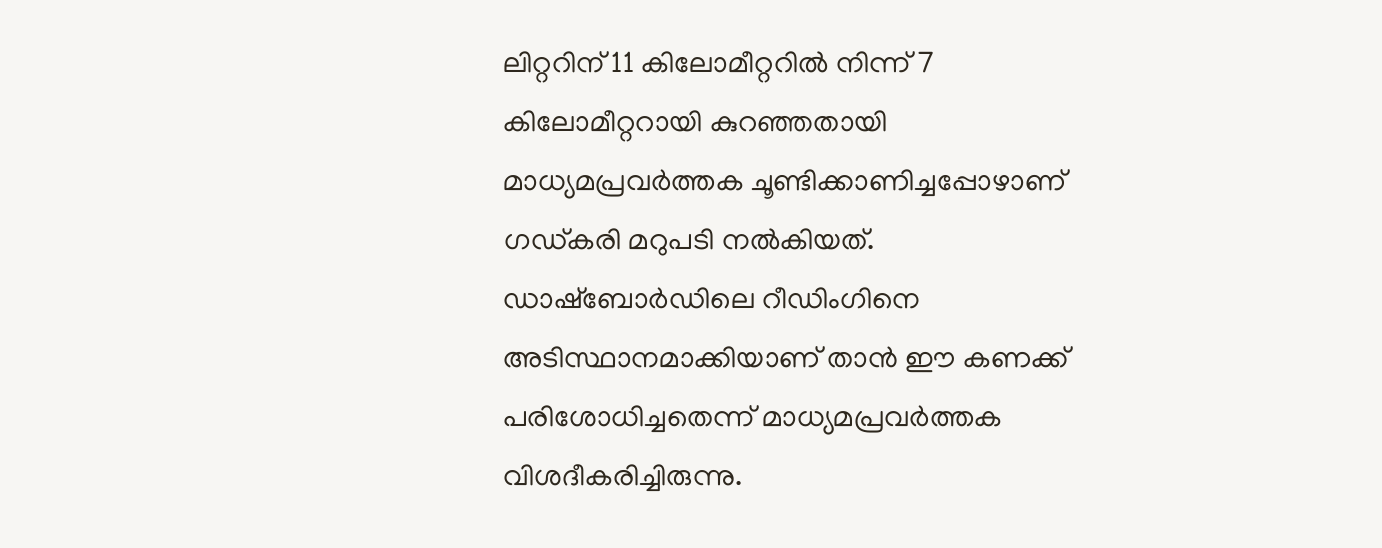ലിറ്ററിന് 11 കിലോമീറ്ററിൽ നിന്ന് 7 കിലോമീറ്ററായി കുറഞ്ഞതായി മാധ്യമപ്രവർത്തക ചൂണ്ടിക്കാണിച്ചപ്പോഴാണ് ഗഡ്കരി മറുപടി നൽകിയത്.
ഡാഷ്ബോർഡിലെ റീഡിംഗിനെ അടിസ്ഥാനമാക്കിയാണ് താൻ ഈ കണക്ക് പരിശോധിച്ചതെന്ന് മാധ്യമപ്രവർത്തക വിശദീകരിച്ചിരുന്നു.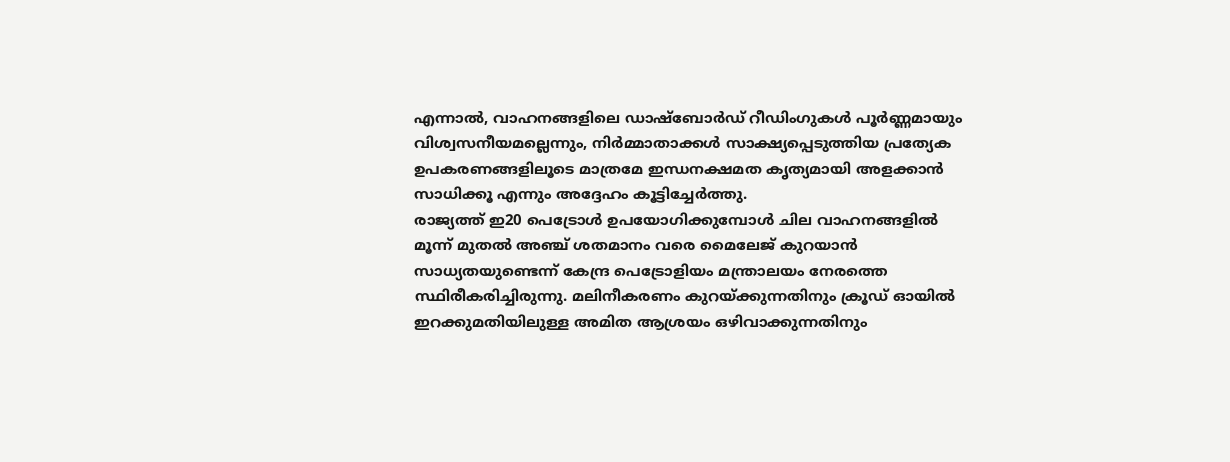എന്നാൽ, വാഹനങ്ങളിലെ ഡാഷ്ബോർഡ് റീഡിംഗുകൾ പൂർണ്ണമായും വിശ്വസനീയമല്ലെന്നും, നിർമ്മാതാക്കൾ സാക്ഷ്യപ്പെടുത്തിയ പ്രത്യേക ഉപകരണങ്ങളിലൂടെ മാത്രമേ ഇന്ധനക്ഷമത കൃത്യമായി അളക്കാൻ സാധിക്കൂ എന്നും അദ്ദേഹം കൂട്ടിച്ചേർത്തു.
രാജ്യത്ത് ഇ20 പെട്രോൾ ഉപയോഗിക്കുമ്പോൾ ചില വാഹനങ്ങളിൽ മൂന്ന് മുതൽ അഞ്ച് ശതമാനം വരെ മൈലേജ് കുറയാൻ സാധ്യതയുണ്ടെന്ന് കേന്ദ്ര പെട്രോളിയം മന്ത്രാലയം നേരത്തെ സ്ഥിരീകരിച്ചിരുന്നു. മലിനീകരണം കുറയ്ക്കുന്നതിനും ക്രൂഡ് ഓയിൽ ഇറക്കുമതിയിലുള്ള അമിത ആശ്രയം ഒഴിവാക്കുന്നതിനും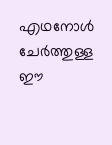എഥനോൾ ചേർത്തുള്ള ഈ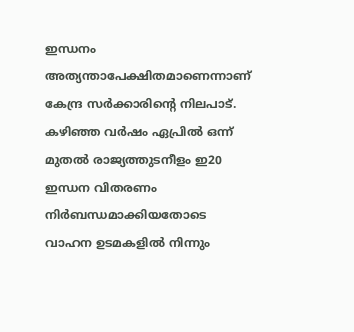ഇന്ധനം അത്യന്താപേക്ഷിതമാണെന്നാണ് കേന്ദ്ര സർക്കാരിന്റെ നിലപാട്.
കഴിഞ്ഞ വർഷം ഏപ്രിൽ ഒന്ന് മുതൽ രാജ്യത്തുടനീളം ഇ20 ഇന്ധന വിതരണം നിർബന്ധമാക്കിയതോടെ വാഹന ഉടമകളിൽ നിന്നും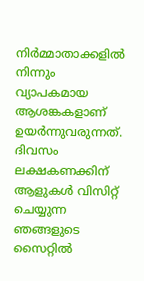നിർമ്മാതാക്കളിൽ നിന്നും വ്യാപകമായ ആശങ്കകളാണ് ഉയർന്നുവരുന്നത്.
ദിവസം ലക്ഷകണക്കിന് ആളുകൾ വിസിറ്റ് ചെയ്യുന്ന ഞങ്ങളുടെ സൈറ്റിൽ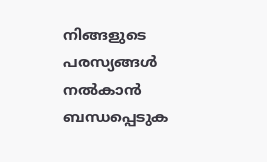നിങ്ങളുടെ പരസ്യങ്ങൾ നൽകാൻ ബന്ധപ്പെടുക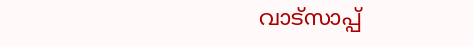വാട്സാപ്പ്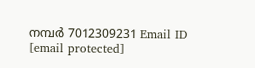നമ്പർ 7012309231 Email ID [email protected]